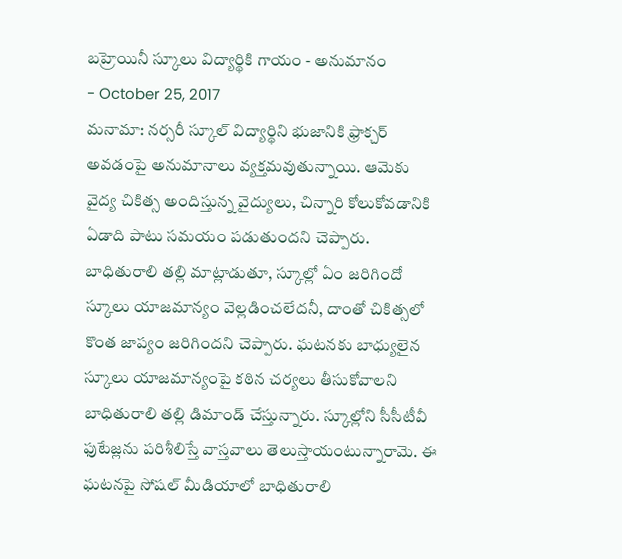బహ్రెయినీ స్కూలు విద్యార్థికి గాయం - అనుమానం
- October 25, 2017
మనామా: నర్సరీ స్కూల్ విద్యార్థిని భుజానికి ఫ్రాక్చర్ అవడంపై అనుమానాలు వ్యక్తమవుతున్నాయి. ఆమెకు వైద్య చికిత్స అందిస్తున్న వైద్యులు, చిన్నారి కోలుకోవడానికి ఏడాది పాటు సమయం పడుతుందని చెప్పారు. బాధితురాలి తల్లి మాట్లాడుతూ, స్కూల్లో ఏం జరిగిందో స్కూలు యాజమాన్యం వెల్లడించలేదనీ, దాంతో చికిత్సలో కొంత జాప్యం జరిగిందని చెప్పారు. ఘటనకు బాధ్యులైన స్కూలు యాజమాన్యంపై కఠిన చర్యలు తీసుకోవాలని బాధితురాలి తల్లి డిమాండ్ చేస్తున్నారు. స్కూల్లోని సీసీటీవీ ఫుటేజ్లను పరిశీలిస్తే వాస్తవాలు తెలుస్తాయంటున్నారామె. ఈ ఘటనపై సోషల్ మీడియాలో బాధితురాలి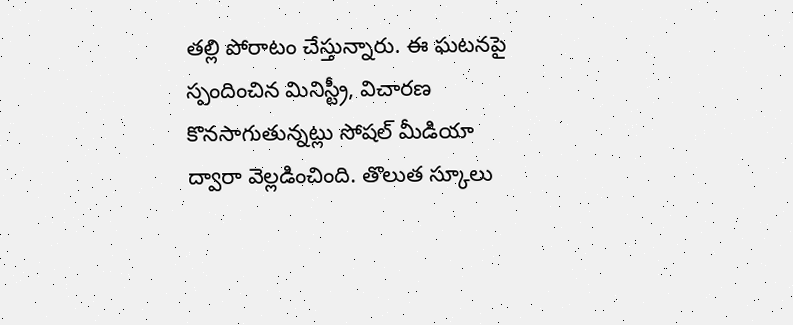తల్లి పోరాటం చేస్తున్నారు. ఈ ఘటనపై స్పందించిన మినిస్ట్రీ, విచారణ కొనసాగుతున్నట్లు సోషల్ మీడియా ద్వారా వెల్లడించింది. తొలుత స్కూలు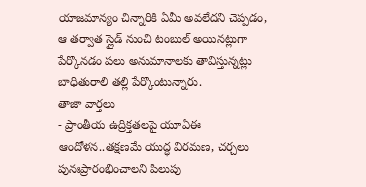యాజమాన్యం చిన్నారికి ఏమీ అవలేదని చెప్పడం, ఆ తర్వాత స్లైడ్ నుంచి టంబుల్ అయినట్లుగా పేర్కొనడం పలు అనుమానాలకు తావిస్తున్నట్లు బాధితురాలి తల్లి పేర్కొంటున్నారు.
తాజా వార్తలు
- ప్రాంతీయ ఉద్రిక్తతలపై యూఏఈ ఆందోళన..తక్షణమే యుద్ధ విరమణ, చర్చలు పునఃప్రారంభించాలని పిలుపు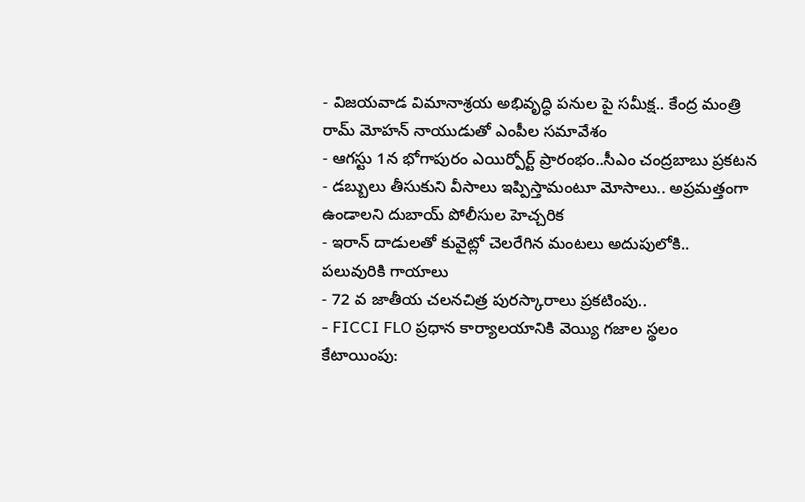- విజయవాడ విమానాశ్రయ అభివృద్ధి పనుల పై సమీక్ష.. కేంద్ర మంత్రి రామ్ మోహన్ నాయుడుతో ఎంపీల సమావేశం
- ఆగస్టు 1న భోగాపురం ఎయిర్పోర్ట్ ప్రారంభం..సీఎం చంద్రబాబు ప్రకటన
- డబ్బులు తీసుకుని వీసాలు ఇప్పిస్తామంటూ మోసాలు.. అప్రమత్తంగా ఉండాలని దుబాయ్ పోలీసుల హెచ్చరిక
- ఇరాన్ దాడులతో కువైట్లో చెలరేగిన మంటలు అదుపులోకి.. పలువురికి గాయాలు
- 72 వ జాతీయ చలనచిత్ర పురస్కారాలు ప్రకటింపు..
- FICCI FLO ప్రధాన కార్యాలయానికి వెయ్యి గజాల స్థలం కేటాయింపు: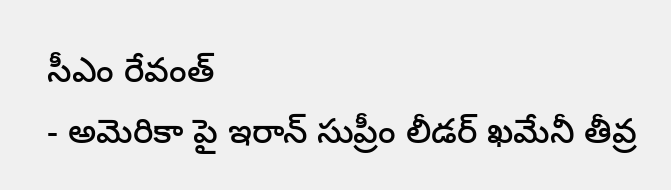సీఎం రేవంత్
- అమెరికా పై ఇరాన్ సుప్రీం లీడర్ ఖమేనీ తీవ్ర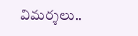విమర్శలు..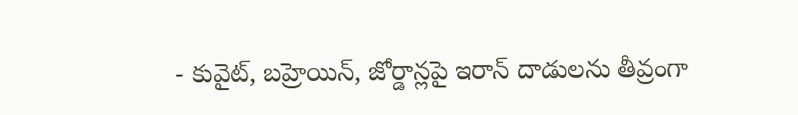- కువైట్, బహ్రెయిన్, జోర్డాన్లపై ఇరాన్ దాడులను తీవ్రంగా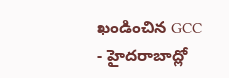ఖండించిన GCC
- హైదరాబాద్లో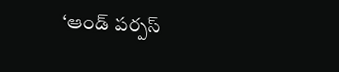‘ఆండ్ పర్పస్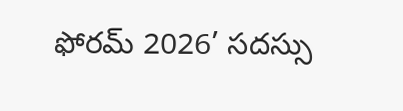ఫోరమ్ 2026’ సదస్సు